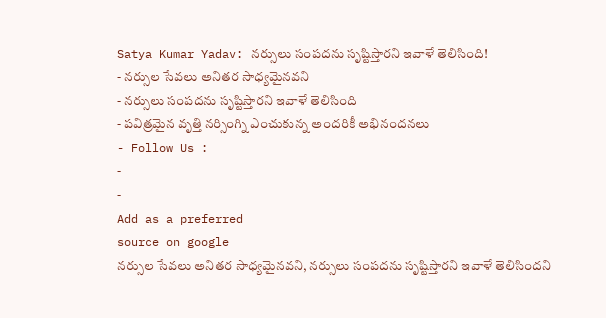Satya Kumar Yadav: నర్సులు సంపదను సృష్టిస్తారని ఇవాళే తెలిసింది!
- నర్సుల సేవలు అనితర సాధ్యమైనవని
- నర్సులు సంపదను సృష్టిస్తారని ఇవాళే తెలిసింది
- పవిత్రమైన వృత్తి నర్సింగ్ని ఎంచుకున్న అందరికీ అభినందనలు
- Follow Us :
-
-
Add as a preferred
source on google
నర్సుల సేవలు అనితర సాధ్యమైనవని, నర్సులు సంపదను సృష్టిస్తారని ఇవాళే తెలిసిందని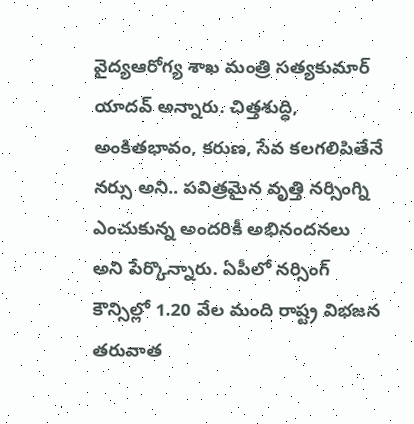వైద్యఆరోగ్య శాఖ మంత్రి సత్యకుమార్ యాదవ్ అన్నారు. చిత్తశుద్ధి, అంకితభావం, కరుణ, సేవ కలగలిపితేనే నర్సు అని.. పవిత్రమైన వృత్తి నర్సింగ్ని ఎంచుకున్న అందరికీ అభినందనలు అని పేర్కొన్నారు. ఏపీలో నర్సింగ్ కౌన్సిల్లో 1.20 వేల మంది రాష్ట్ర విభజన తరువాత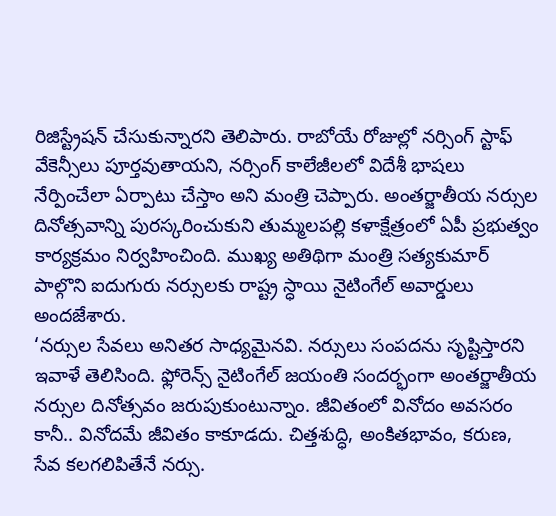రిజిస్ట్రేషన్ చేసుకున్నారని తెలిపారు. రాబోయే రోజుల్లో నర్సింగ్ స్టాఫ్ వేకెన్సీలు పూర్తవుతాయని, నర్సింగ్ కాలేజీలలో విదేశీ భాషలు నేర్పించేలా ఏర్పాటు చేస్తాం అని మంత్రి చెప్పారు. అంతర్జాతీయ నర్సుల దినోత్సవాన్ని పురస్కరించుకుని తుమ్మలపల్లి కళాక్షేత్రంలో ఏపీ ప్రభుత్వం కార్యక్రమం నిర్వహించింది. ముఖ్య అతిథిగా మంత్రి సత్యకుమార్ పాల్గొని ఐదుగురు నర్సులకు రాష్ట్ర స్ధాయి నైటింగేల్ అవార్డులు అందజేశారు.
‘నర్సుల సేవలు అనితర సాధ్యమైనవి. నర్సులు సంపదను సృష్టిస్తారని ఇవాళే తెలిసింది. ఫ్లోరెన్స్ నైటింగేల్ జయంతి సందర్భంగా అంతర్జాతీయ నర్సుల దినోత్సవం జరుపుకుంటున్నాం. జీవితంలో వినోదం అవసరం కానీ.. వినోదమే జీవితం కాకూడదు. చిత్తశుద్ధి, అంకితభావం, కరుణ, సేవ కలగలిపితేనే నర్సు.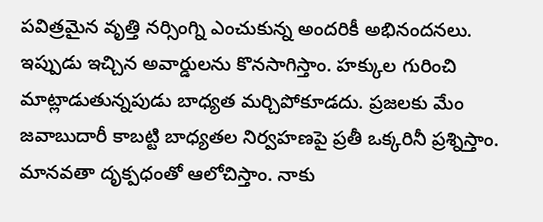పవిత్రమైన వృత్తి నర్సింగ్ని ఎంచుకున్న అందరికీ అభినందనలు. ఇప్పుడు ఇచ్చిన అవార్డులను కొనసాగిస్తాం. హక్కుల గురించి మాట్లాడుతున్నపుడు బాధ్యత మర్చిపోకూడదు. ప్రజలకు మేం జవాబుదారీ కాబట్టి బాధ్యతల నిర్వహణపై ప్రతీ ఒక్కరినీ ప్రశ్నిస్తాం. మానవతా దృక్పధంతో ఆలోచిస్తాం. నాకు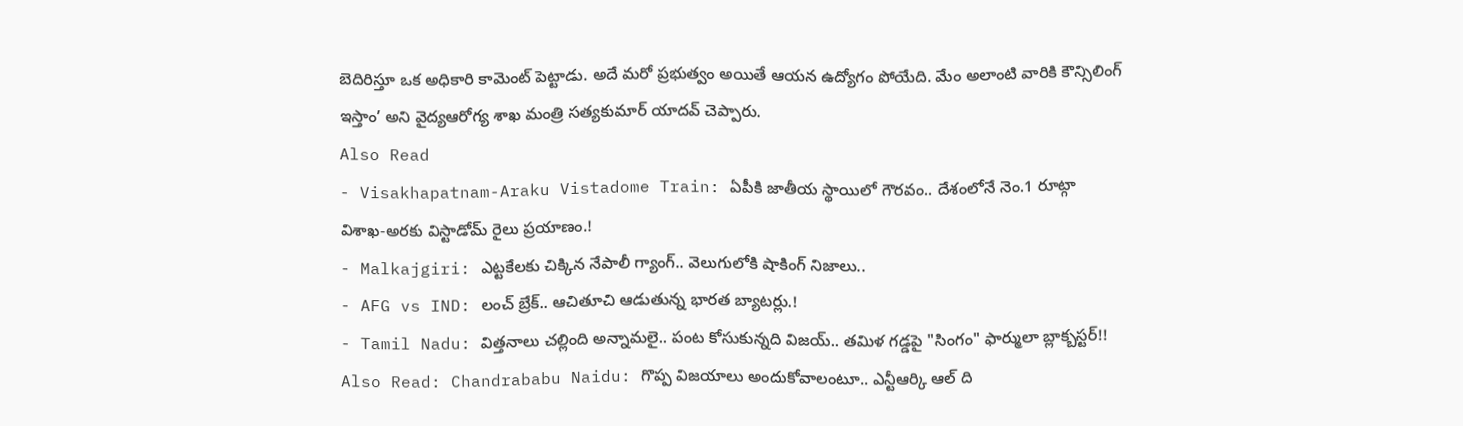బెదిరిస్తూ ఒక అధికారి కామెంట్ పెట్టాడు. అదే మరో ప్రభుత్వం అయితే ఆయన ఉద్యోగం పోయేది. మేం అలాంటి వారికి కౌన్సిలింగ్ ఇస్తాం’ అని వైద్యఆరోగ్య శాఖ మంత్రి సత్యకుమార్ యాదవ్ చెప్పారు.
Also Read
- Visakhapatnam-Araku Vistadome Train: ఏపీకి జాతీయ స్థాయిలో గౌరవం.. దేశంలోనే నెం.1 రూట్గా విశాఖ-అరకు విస్టాడోమ్ రైలు ప్రయాణం.!
- Malkajgiri: ఎట్టకేలకు చిక్కిన నేపాలీ గ్యాంగ్.. వెలుగులోకి షాకింగ్ నిజాలు..
- AFG vs IND: లంచ్ బ్రేక్.. ఆచితూచి ఆడుతున్న భారత బ్యాటర్లు.!
- Tamil Nadu: విత్తనాలు చల్లింది అన్నామలై.. పంట కోసుకున్నది విజయ్.. తమిళ గడ్డపై "సింగం" ఫార్ములా బ్లాక్బస్టర్!!
Also Read: Chandrababu Naidu: గొప్ప విజయాలు అందుకోవాలంటూ.. ఎన్టీఆర్కి ఆల్ ది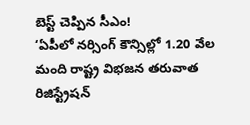బెస్ట్ చెప్పిన సీఎం!
‘ఏపీలో నర్సింగ్ కౌన్సిల్లో 1.20 వేల మంది రాష్ట్ర విభజన తరువాత రిజిస్ట్రేషన్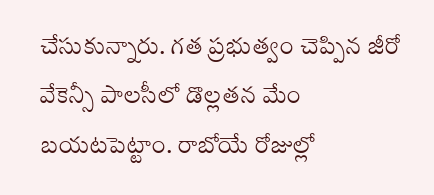చేసుకున్నారు. గత ప్రభుత్వం చెప్పిన జీరో వేకెన్సీ పాలసీలో డొల్లతన మేం బయటపెట్టాం. రాబోయే రోజుల్లో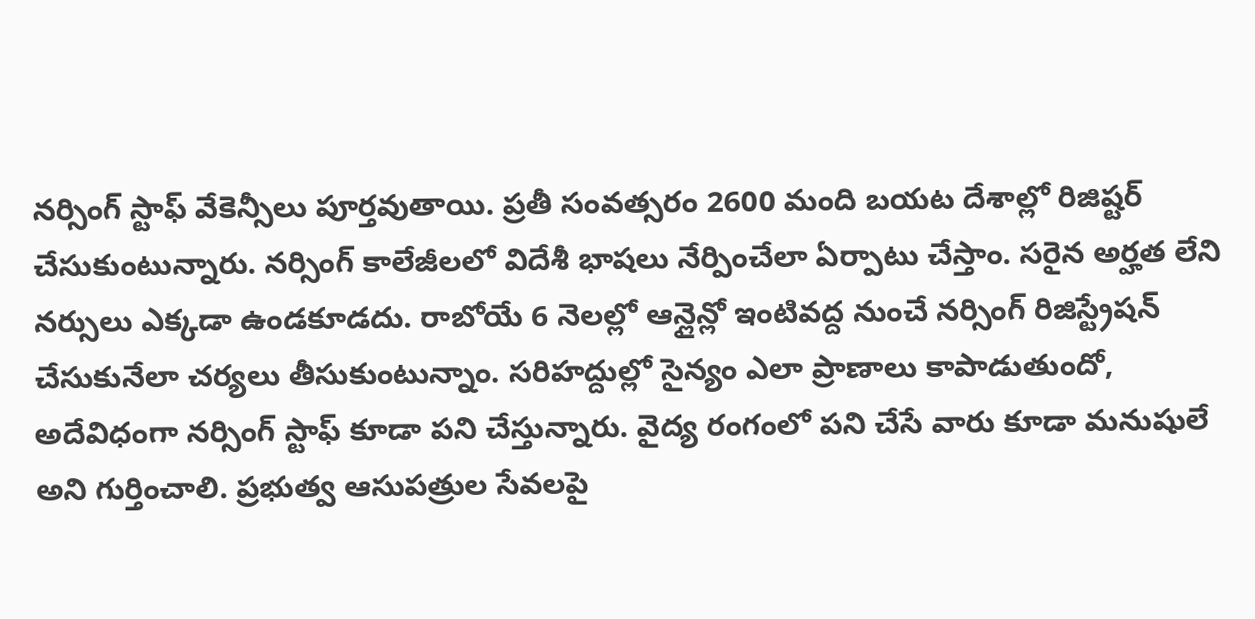నర్సింగ్ స్టాఫ్ వేకెన్సీలు పూర్తవుతాయి. ప్రతీ సంవత్సరం 2600 మంది బయట దేశాల్లో రిజిష్టర్ చేసుకుంటున్నారు. నర్సింగ్ కాలేజీలలో విదేశీ భాషలు నేర్పించేలా ఏర్పాటు చేస్తాం. సరైన అర్హత లేని నర్సులు ఎక్కడా ఉండకూడదు. రాబోయే 6 నెలల్లో ఆన్లైన్లో ఇంటివద్ద నుంచే నర్సింగ్ రిజిస్ట్రేషన్ చేసుకునేలా చర్యలు తీసుకుంటున్నాం. సరిహద్దుల్లో సైన్యం ఎలా ప్రాణాలు కాపాడుతుందో, అదేవిధంగా నర్సింగ్ స్టాఫ్ కూడా పని చేస్తున్నారు. వైద్య రంగంలో పని చేసే వారు కూడా మనుషులే అని గుర్తించాలి. ప్రభుత్వ ఆసుపత్రుల సేవలపై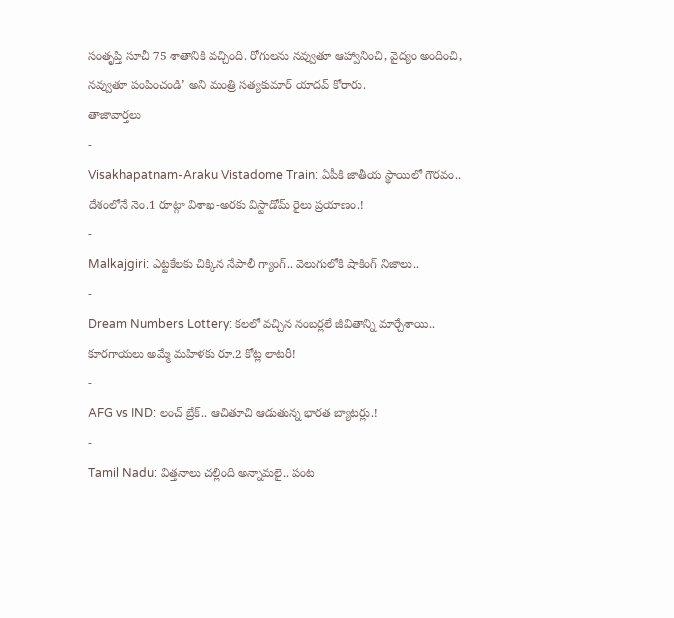సంతృప్తి సూచీ 75 శాతానికి వచ్చింది. రోగులను నవ్వుతూ ఆహ్వానించి, వైద్యం అందించి, నవ్వుతూ పంపించండి’ అని మంత్రి సత్యకుమార్ యాదవ్ కోరారు.
తాజావార్తలు
-
Visakhapatnam-Araku Vistadome Train: ఏపీకి జాతీయ స్థాయిలో గౌరవం.. దేశంలోనే నెం.1 రూట్గా విశాఖ-అరకు విస్టాడోమ్ రైలు ప్రయాణం.!
-
Malkajgiri: ఎట్టకేలకు చిక్కిన నేపాలీ గ్యాంగ్.. వెలుగులోకి షాకింగ్ నిజాలు..
-
Dream Numbers Lottery: కలలో వచ్చిన నంబర్లలే జీవితాన్ని మార్చేశాయి.. కూరగాయలు అమ్మే మహిళకు రూ.2 కోట్ల లాటరీ!
-
AFG vs IND: లంచ్ బ్రేక్.. ఆచితూచి ఆడుతున్న భారత బ్యాటర్లు.!
-
Tamil Nadu: విత్తనాలు చల్లింది అన్నామలై.. పంట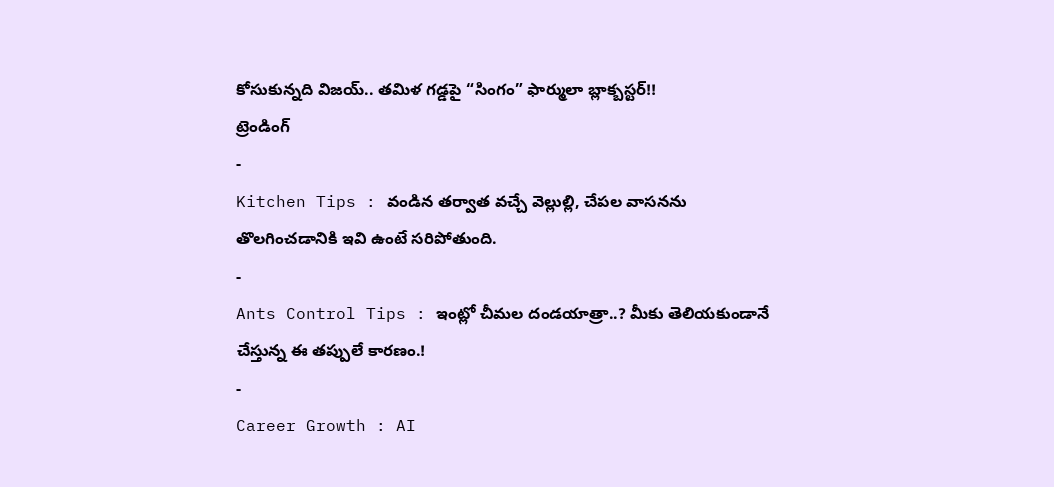కోసుకున్నది విజయ్.. తమిళ గడ్డపై “సింగం” ఫార్ములా బ్లాక్బస్టర్!!
ట్రెండింగ్
-
Kitchen Tips : వండిన తర్వాత వచ్చే వెల్లుల్లి, చేపల వాసనను తొలగించడానికి ఇవి ఉంటే సరిపోతుంది.
-
Ants Control Tips : ఇంట్లో చీమల దండయాత్రా..? మీకు తెలియకుండానే చేస్తున్న ఈ తప్పులే కారణం.!
-
Career Growth : AI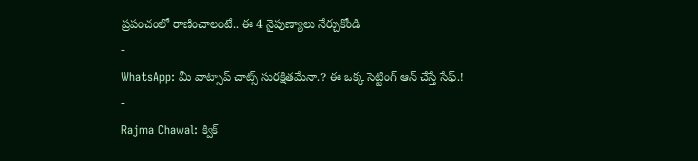ప్రపంచంలో రాణించాలంటే.. ఈ 4 నైపుణ్యాలు నేర్చుకోండి
-
WhatsApp: మీ వాట్సాప్ చాట్స్ సురక్షితమేనా.? ఈ ఒక్క సెట్టింగ్ ఆన్ చేస్తే సేఫ్.!
-
Rajma Chawal: క్విక్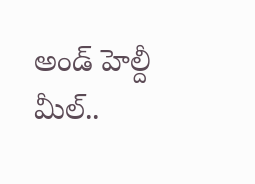అండ్ హెల్దీ మీల్..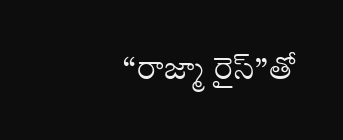“రాజ్మా రైస్”తో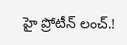హై ప్రోటీన్ లంచ్.!